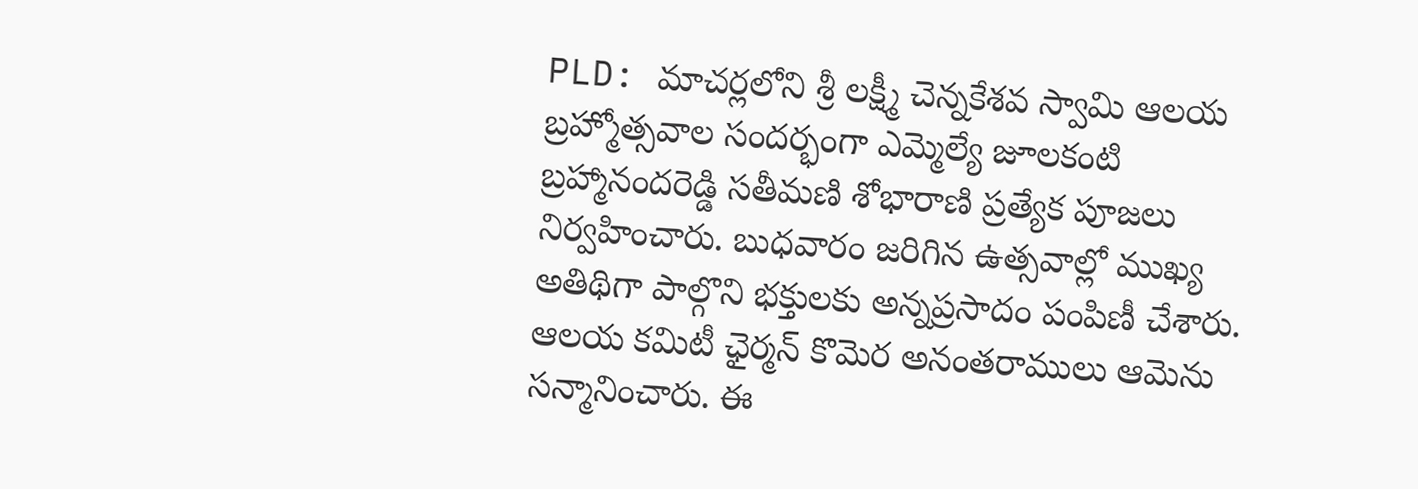PLD: మాచర్లలోని శ్రీ లక్ష్మీ చెన్నకేశవ స్వామి ఆలయ బ్రహ్మోత్సవాల సందర్భంగా ఎమ్మెల్యే జూలకంటి బ్రహ్మానందరెడ్డి సతీమణి శోభారాణి ప్రత్యేక పూజలు నిర్వహించారు. బుధవారం జరిగిన ఉత్సవాల్లో ముఖ్య అతిథిగా పాల్గొని భక్తులకు అన్నప్రసాదం పంపిణీ చేశారు. ఆలయ కమిటీ ఛైర్మన్ కొమెర అనంతరాములు ఆమెను సన్మానించారు. ఈ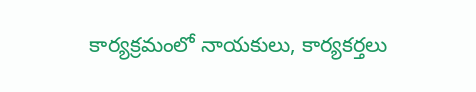కార్యక్రమంలో నాయకులు, కార్యకర్తలు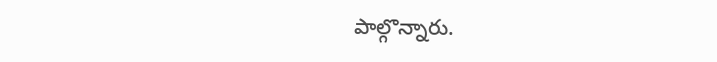పాల్గొన్నారు.